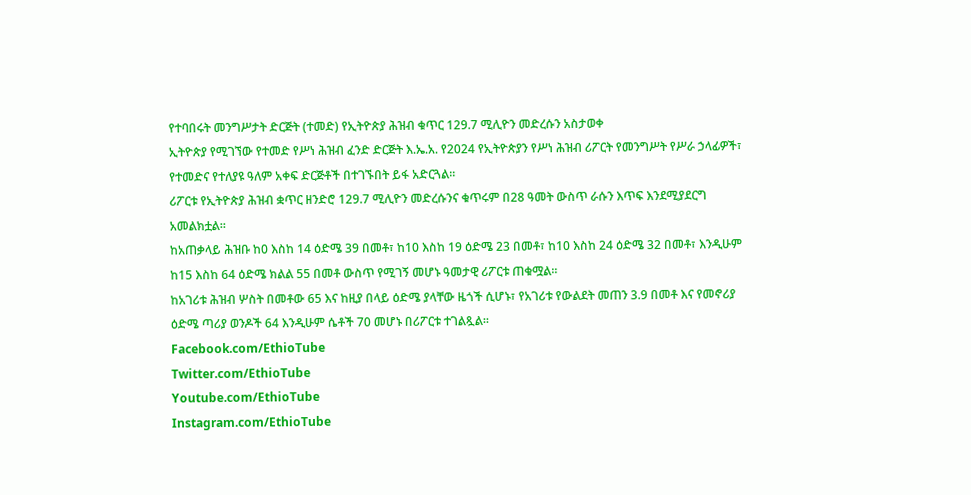የተባበሩት መንግሥታት ድርጅት (ተመድ) የኢትዮጵያ ሕዝብ ቁጥር 129.7 ሚሊዮን መድረሱን አስታወቀ
ኢትዮጵያ የሚገኘው የተመድ የሥነ ሕዝብ ፈንድ ድርጅት እ.ኤ.አ. የ2024 የኢትዮጵያን የሥነ ሕዝብ ሪፖርት የመንግሥት የሥራ ኃላፊዎች፣ የተመድና የተለያዩ ዓለም አቀፍ ድርጅቶች በተገኙበት ይፋ አድርጓል፡፡
ሪፖርቱ የኢትዮጵያ ሕዝብ ቋጥር ዘንድሮ 129.7 ሚሊዮን መድረሱንና ቁጥሩም በ28 ዓመት ውስጥ ራሱን እጥፍ እንደሚያደርግ አመልክቷል።
ከአጠቃላይ ሕዝቡ ከ0 እስከ 14 ዕድሜ 39 በመቶ፣ ከ10 እስከ 19 ዕድሜ 23 በመቶ፣ ከ10 እስከ 24 ዕድሜ 32 በመቶ፣ እንዲሁም ከ15 እስከ 64 ዕድሜ ክልል 55 በመቶ ውስጥ የሚገኝ መሆኑ ዓመታዊ ሪፖርቱ ጠቁሟል፡፡
ከአገሪቱ ሕዝብ ሦስት በመቶው 65 እና ከዚያ በላይ ዕድሜ ያላቸው ዜጎች ሲሆኑ፣ የአገሪቱ የውልደት መጠን 3.9 በመቶ እና የመኖሪያ ዕድሜ ጣሪያ ወንዶች 64 እንዲሁም ሴቶች 70 መሆኑ በሪፖርቱ ተገልጿል፡፡
Facebook.com/EthioTube
Twitter.com/EthioTube
Youtube.com/EthioTube
Instagram.com/EthioTube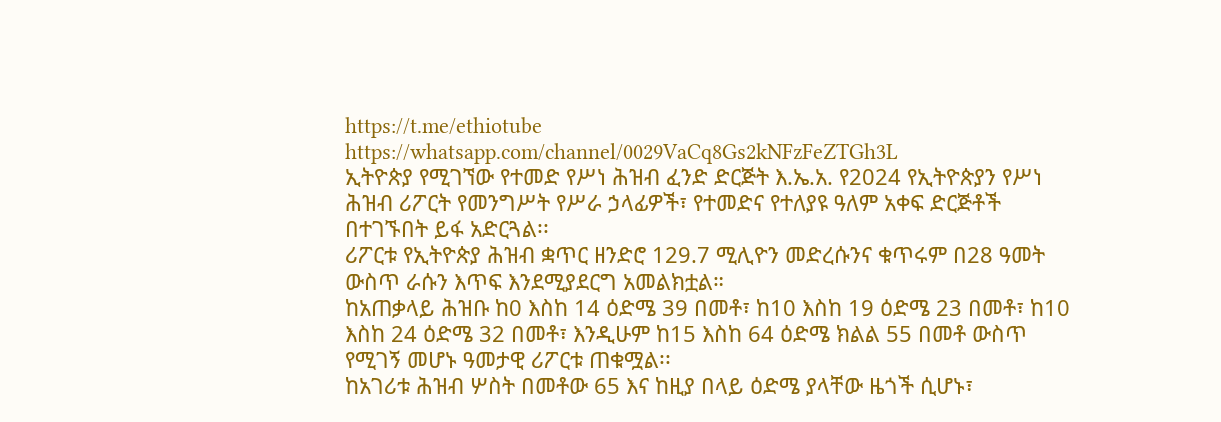https://t.me/ethiotube
https://whatsapp.com/channel/0029VaCq8Gs2kNFzFeZTGh3L
ኢትዮጵያ የሚገኘው የተመድ የሥነ ሕዝብ ፈንድ ድርጅት እ.ኤ.አ. የ2024 የኢትዮጵያን የሥነ ሕዝብ ሪፖርት የመንግሥት የሥራ ኃላፊዎች፣ የተመድና የተለያዩ ዓለም አቀፍ ድርጅቶች በተገኙበት ይፋ አድርጓል፡፡
ሪፖርቱ የኢትዮጵያ ሕዝብ ቋጥር ዘንድሮ 129.7 ሚሊዮን መድረሱንና ቁጥሩም በ28 ዓመት ውስጥ ራሱን እጥፍ እንደሚያደርግ አመልክቷል።
ከአጠቃላይ ሕዝቡ ከ0 እስከ 14 ዕድሜ 39 በመቶ፣ ከ10 እስከ 19 ዕድሜ 23 በመቶ፣ ከ10 እስከ 24 ዕድሜ 32 በመቶ፣ እንዲሁም ከ15 እስከ 64 ዕድሜ ክልል 55 በመቶ ውስጥ የሚገኝ መሆኑ ዓመታዊ ሪፖርቱ ጠቁሟል፡፡
ከአገሪቱ ሕዝብ ሦስት በመቶው 65 እና ከዚያ በላይ ዕድሜ ያላቸው ዜጎች ሲሆኑ፣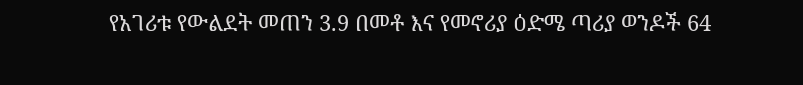የአገሪቱ የውልደት መጠን 3.9 በመቶ እና የመኖሪያ ዕድሜ ጣሪያ ወንዶች 64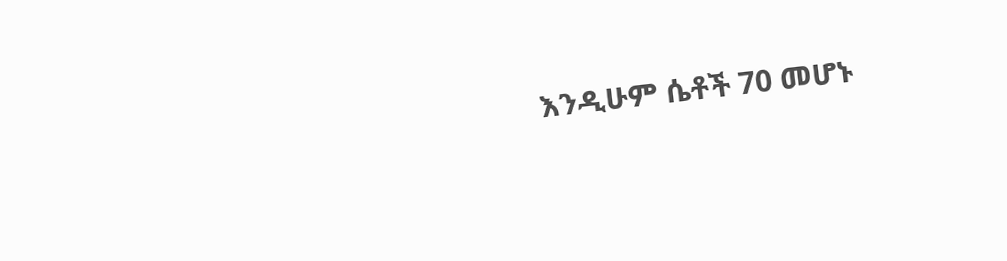እንዲሁም ሴቶች 70 መሆኑ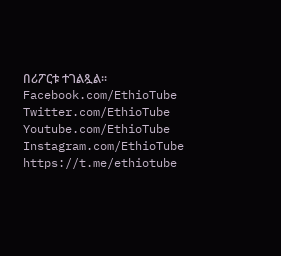በሪፖርቱ ተገልጿል፡፡
Facebook.com/EthioTube
Twitter.com/EthioTube
Youtube.com/EthioTube
Instagram.com/EthioTube
https://t.me/ethiotube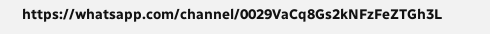https://whatsapp.com/channel/0029VaCq8Gs2kNFzFeZTGh3L